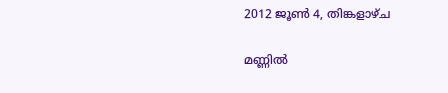2012 ജൂൺ 4, തിങ്കളാഴ്‌ച

മണ്ണില്‍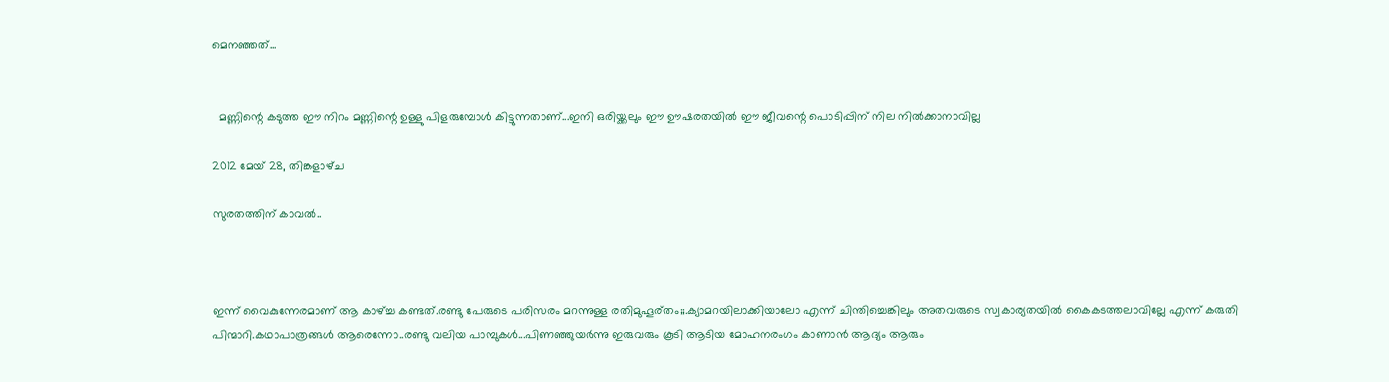മെനഞ്ഞത്...


  മണ്ണിന്റെ കടുത്ത ഈ നിറം മണ്ണിന്റെ ഉള്ളു പിളരുമ്പോള്‍ കിട്ടുന്നതാണ്...ഇനി ഒരിയ്ക്കലും ഈ ഊഷരതയില്‍ ഈ ജീവന്റെ പൊടിപ്പിന് നില നില്‍ക്കാനാവില്ല

2012 മേയ് 28, തിങ്കളാഴ്‌ച

സുരതത്തിന് കാവല്‍..



ഇന്ന് വൈകുന്നേരമാണ് ആ കാഴ്ച്ച കണ്ടത്.രണ്ടു പേരുടെ പരിസരം മറന്നുള്ള രതിമുഹൂര്തം;;.ക്യാമറയിലാക്കിയാലോ എന്ന് ചിന്തിച്ചെങ്കിലും അതവരുടെ സ്വകാര്യതയില്‍ കൈകടത്തലാവില്ലേ എന്ന് കരുതി  പിന്മാറി.കഥാപാത്രങ്ങള്‍ ആരെന്നോ..രണ്ടു വലിയ പാമ്പുകള്‍...പിണഞ്ഞുയര്‍ന്നു ഇരുവരും കൂടി ആടിയ മോഹനരംഗം കാണാന്‍ ആദ്യം ആരും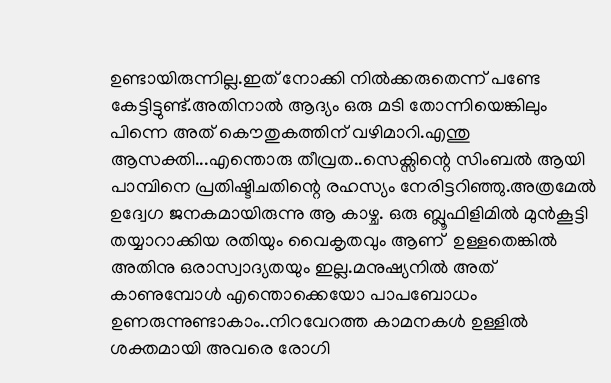ഉണ്ടായിരുന്നില്ല.ഇത് നോക്കി നില്‍ക്കരുതെന്ന് പണ്ടേ കേട്ടിട്ടുണ്ട്.അതിനാല്‍ ആദ്യം ഒരു മടി തോന്നിയെങ്കിലും  പിന്നെ അത് കൌതുകത്തിന് വഴിമാറി.എന്തു ആസക്തി...എന്തൊരു തീവ്രത..സെക്സിന്റെ സിംബല്‍ ആയി പാമ്പിനെ പ്രതിഷ്ടിചതിന്റെ രഹസ്യം നേരിട്ടറിഞ്ഞു.അത്രമേല്‍ ഉദ്വേഗ ജനകമായിരുന്നു ആ കാഴ്ച. ഒരു ബ്ലൂഫിളിമില്‍ മുന്‍കൂട്ടി തയ്യാറാക്കിയ രതിയും വൈകൃതവും ആണ്  ഉള്ളതെങ്കില്‍ അതിനു ഒരാസ്വാദ്യതയും ഇല്ല.മനുഷ്യനില്‍ അത് കാണുമ്പോള്‍ എന്തൊക്കെയോ പാപബോധം ഉണരുന്നുണ്ടാകാം..നിറവേറത്ത കാമനകള്‍ ഉള്ളില്‍ ശക്തമായി അവരെ രോഗി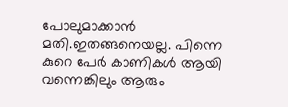പോലുമാക്കാന്‍  മതി.ഇതങ്ങനെയല്ല. പിന്നെ കുറെ പേര്‍ കാണികള്‍ ആയി വന്നെങ്കിലും ആരും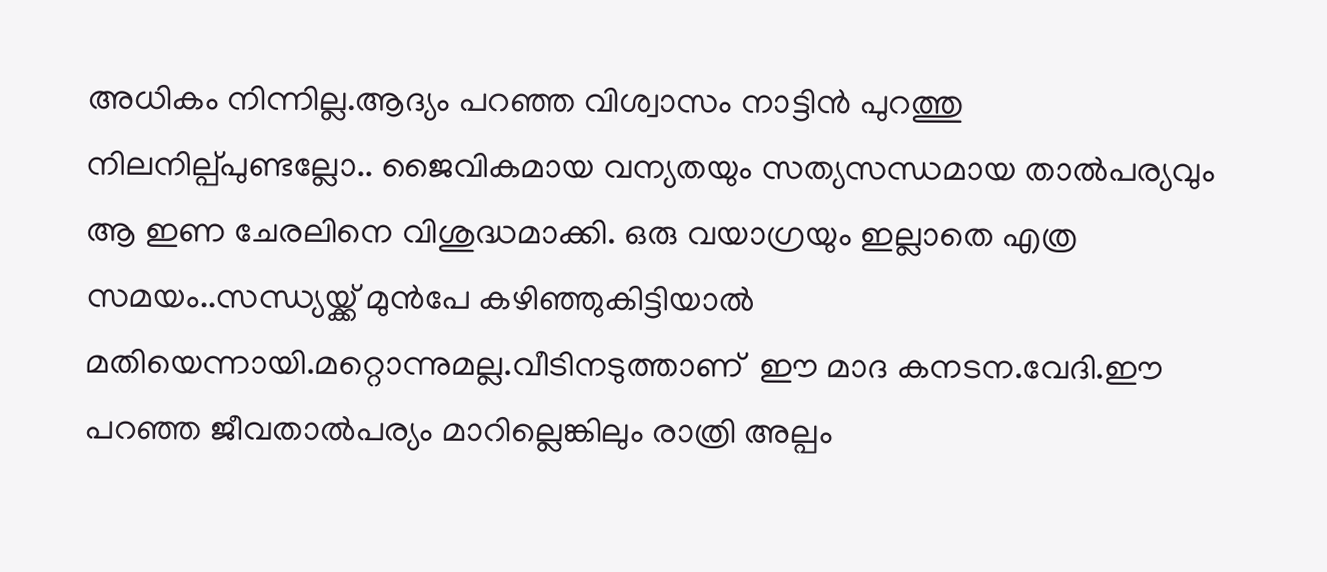അധികം നിന്നില്ല.ആദ്യം പറഞ്ഞ വിശ്വാസം നാട്ടിന്‍ പുറത്തു നിലനില്പ്പുണ്ടല്ലോ.. ജൈവികമായ വന്യതയും സത്യസന്ധമായ താല്‍പര്യവും ആ ഇണ ചേരലിനെ വിശുദ്ധമാക്കി. ഒരു വയാഗ്രയും ഇല്ലാതെ എത്ര സമയം..സന്ധ്യയ്ക്ക് മുന്‍പേ കഴിഞ്ഞുകിട്ടിയാല്‍ മതിയെന്നായി.മറ്റൊന്നുമല്ല.വീടിനടുത്താണ്  ഈ മാദ കനടന.വേദി.ഈ പറഞ്ഞ ജീവതാല്‍പര്യം മാറില്ലെങ്കിലും രാത്രി അല്പം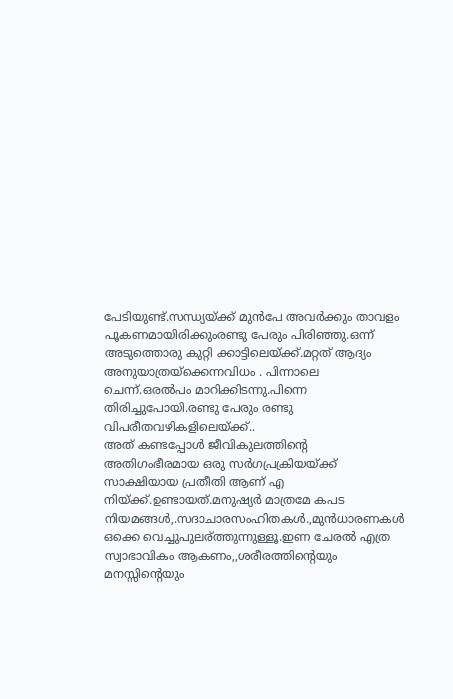പേടിയുണ്ട്.സന്ധ്യയ്ക്ക് മുന്‍പേ അവര്‍ക്കും താവളം പൂകണമായിരിക്കുംരണ്ടു പേരും പിരിഞ്ഞു.ഒന്ന് അടുത്തൊരു കുറ്റി ക്കാട്ടിലെയ്ക്ക്.മറ്റത് ആദ്യം അനുയാത്രയ്ക്കെന്നവിധം . പിന്നാലെ ചെന്ന്.ഒരല്‍പം മാറിക്കിടന്നു.പിന്നെ തിരിച്ചുപോയി.രണ്ടു പേരും രണ്ടു വിപരീതവഴികളിലെയ്ക്ക്..
അത് കണ്ടപ്പോള്‍ ജീവികുലത്തിന്റെ അതിഗംഭീരമായ ഒരു സര്‍ഗപ്രക്രിയയ്ക്ക് സാക്ഷിയായ പ്രതീതി ആണ് എ‍ നിയ്ക്ക്.ഉണ്ടായത്.മനുഷ്യര്‍ മാത്രമേ കപട നിയമങ്ങള്‍,.സദാചാരസംഹിതകള്‍.,മുന്‍ധാരണകള്‍ ഒക്കെ വെച്ചുപുലര്ത്തുന്നുള്ളൂ.ഇണ ചേരല്‍ എത്ര സ്വാഭാവികം ആകണം,,ശരീരത്തിന്റെയും മനസ്സിന്റെയും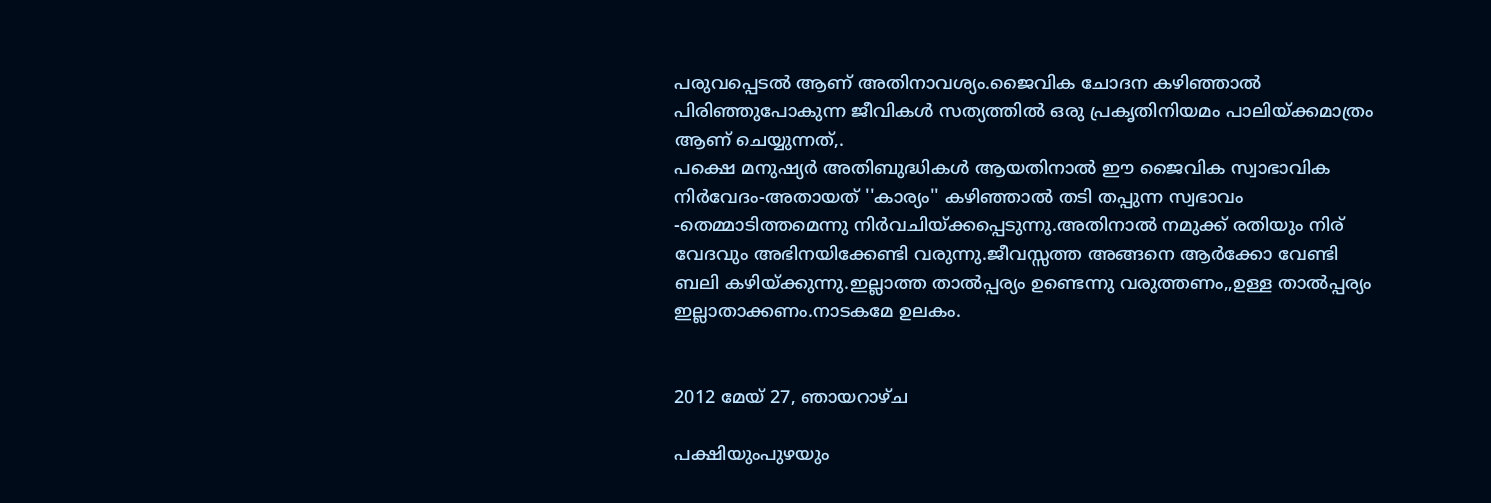പരുവപ്പെടല്‍ ആണ് അതിനാവശ്യം.ജൈവിക ചോദന കഴിഞ്ഞാല്‍ പിരിഞ്ഞുപോകുന്ന ജീവികള്‍ സത്യത്തില്‍ ഒരു പ്രകൃതിനിയമം പാലിയ്ക്കമാത്രം ആണ് ചെയ്യുന്നത്,.
പക്ഷെ മനുഷ്യര്‍ അതിബുദ്ധികള്‍ ആയതിനാല്‍ ഈ ജൈവിക സ്വാഭാവിക നിര്‍വേദം-അതായത് ''കാര്യം'' കഴിഞ്ഞാല്‍ തടി തപ്പുന്ന സ്വഭാവം -തെമ്മാടിത്തമെന്നു നിര്‍വചിയ്ക്കപ്പെടുന്നു.അതിനാല്‍ നമുക്ക് രതിയും നിര് വേദവും അഭിനയിക്കേണ്ടി വരുന്നു.ജീവസ്സത്ത അങ്ങനെ ആര്‍ക്കോ വേണ്ടി ബലി കഴിയ്ക്കുന്നു.ഇല്ലാത്ത താല്‍പ്പര്യം ഉണ്ടെന്നു വരുത്തണം,,ഉള്ള താല്‍പ്പര്യം ഇല്ലാതാക്കണം.നാടകമേ ഉലകം.


2012 മേയ് 27, ഞായറാഴ്‌ച

പക്ഷിയുംപുഴയും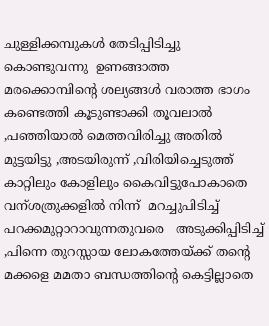ചുള്ളിക്കമ്പുകള്‍ തേടിപ്പിടിച്ചു കൊണ്ടുവന്നു  ഉണങ്ങാത്ത  മരക്കൊമ്പിന്റെ ശല്യങ്ങള്‍ വരാത്ത ഭാഗം കണ്ടെത്തി കൂടുണ്ടാക്കി തൂവലാല്‍ ,പഞ്ഞിയാല്‍ മെത്തവിരിച്ചു അതില്‍ മുട്ടയിട്ടു ,അടയിരുന്ന് ,വിരിയിച്ചെടുത്ത് കാറ്റിലും കോളിലും കൈവിട്ടുപോകാതെ വന്ശത്രുക്കളില്‍ നിന്ന്  മറച്ചുപിടിച്ച് പറക്കമുറ്റാറാവുന്നതുവരെ   അടുക്കിപ്പിടിച്ച് ,പിന്നെ തുറസ്സായ ലോകത്തേയ്ക്ക് തന്റെ മക്കളെ മമതാ ബന്ധത്തിന്റെ കെട്ടില്ലാതെ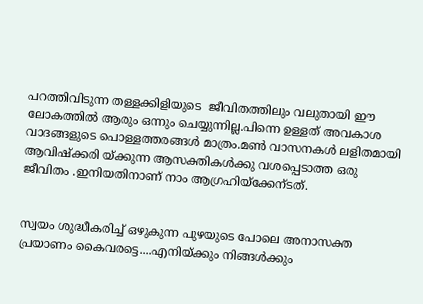പറത്തിവിടുന്ന തള്ളക്കിളിയുടെ  ജീവിതത്തിലും വലുതായി ഈ ലോകത്തില്‍ ആരും ഒന്നും ചെയ്യുന്നില്ല.പിന്നെ ഉള്ളത് അവകാശ വാദങ്ങളുടെ പൊള്ളത്തരങ്ങള്‍ മാത്രം.മണ്‍ വാസനകള്‍ ലളിതമായി ആവിഷ്ക്കരി യ്ക്കുന്ന ആസക്തികള്‍ക്കു വശപ്പെടാത്ത ഒരു ജീവിതം .ഇനിയതിനാണ് നാം ആഗ്രഹിയ്ക്കേന്ടത്‌.


സ്വയം ശുദ്ധീകരിച്ച് ഒഴുകുന്ന പുഴയുടെ പോലെ അനാസക്ത പ്രയാണം കൈവരട്ടെ....എനിയ്ക്കും നിങ്ങള്‍ക്കും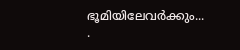ഭൂമിയിലേവര്‍ക്കും...
.